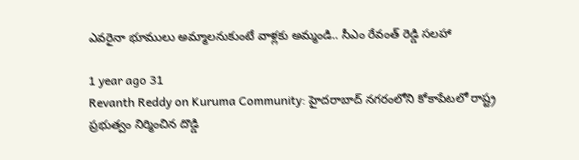ఎవరైనా భూములు అమ్మాలనుకుంటే వాళ్లకు అమ్మండి.. సీఎం రేవంత్ రెడ్డి సలహా

1 year ago 31
Revanth Reddy on Kuruma Community: హైదరాబాద్‌ నగరంలోని కోకాపేటలో రాష్ట్ర ప్రభుత్వం నిర్మించిన దొడ్డి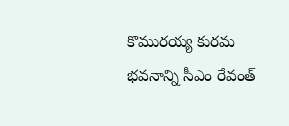కొమురయ్య కురమ భవనాన్ని సీఎం రేవంత్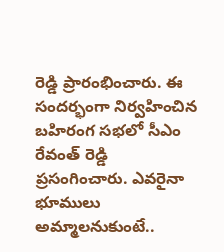రెడ్డి ప్రారంభించారు. ఈ సందర్భంగా నిర్వహించిన బహిరంగ సభలో సీఎం రేవంత్ రెడ్డి ప్రసంగించారు. ఎవరైనా భూములు అమ్మాలనుకుంటే..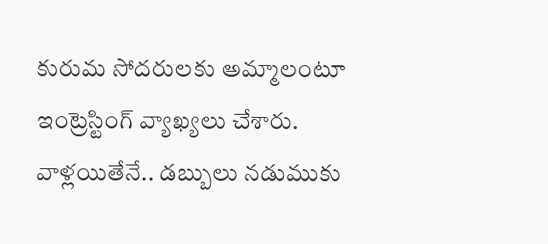కురుమ సోదరులకు అమ్మాలంటూ ఇంట్రెస్టింగ్ వ్యాఖ్యలు చేశారు. వాళ్లయితేనే.. డబ్బులు నడుముకు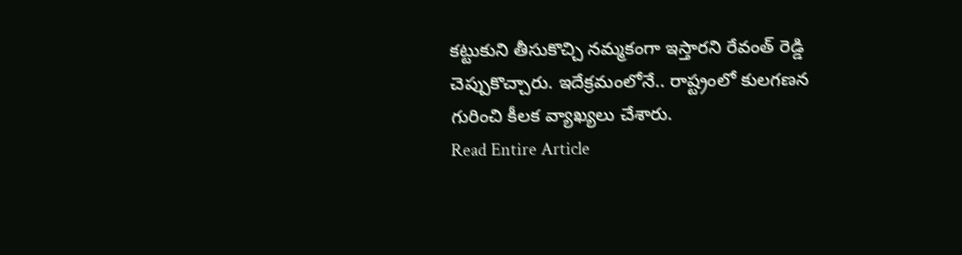కట్టుకుని తీసుకొచ్చి నమ్మకంగా ఇస్తారని రేవంత్ రెడ్డి చెప్పుకొచ్చారు. ఇదేక్రమంలోనే.. రాష్ట్రంలో కులగణన గురించి కీలక వ్యాఖ్యలు చేశారు.
Read Entire Article